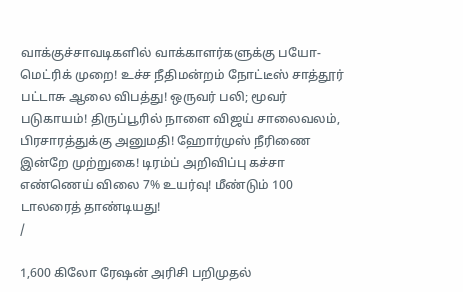வாக்குச்சாவடிகளில் வாக்காளர்களுக்கு பயோ-மெட்ரிக் முறை! உச்ச நீதிமன்றம் நோட்டீஸ் சாத்தூர் பட்டாசு ஆலை விபத்து! ஒருவர் பலி; மூவர் படுகாயம்! திருப்பூரில் நாளை விஜய் சாலைவலம், பிரசாரத்துக்கு அனுமதி! ஹோர்முஸ் நீரிணை இன்றே முற்றுகை! டிரம்ப் அறிவிப்பு கச்சா எண்ணெய் விலை 7% உயர்வு! மீண்டும் 100 டாலரைத் தாண்டியது!
/

1,600 கிலோ ரேஷன் அரிசி பறிமுதல்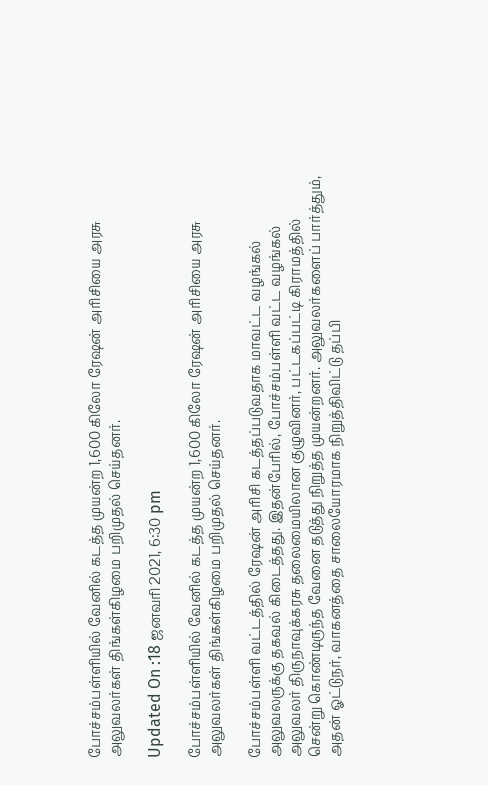போச்சம்பள்ளியில் வேனில் கடத்த முயன்ற 1,600 கிலோ ரேஷன் அரிசியை அரசு அலுவலர்கள் திங்கள்கிழமை பறிமுதல் செய்தனர்.

Updated On :18 ஜனவரி 2021, 6:30 pm

போச்சம்பள்ளியில் வேனில் கடத்த முயன்ற 1,600 கிலோ ரேஷன் அரிசியை அரசு அலுவலர்கள் திங்கள்கிழமை பறிமுதல் செய்தனர்.

போச்சம்பள்ளி வட்டத்தில் ரேஷன் அரிசி கடத்தப்படுவதாக மாவட்ட வழங்கல் அலுவலருக்கு தகவல் கிடைத்தது. இதன்பேரில், போச்சம்பள்ளி வட்ட வழங்கல் அலுவலர் திருநாவுக்கரசு தலைமையிலான குழுவினர், பட்டகப்பட்டி கிராமத்தில் சென்று கொண்டிருந்த வேனை தடுத்து நிறுத்த முயன்றனர். அலுவலர்களைப் பார்த்தும், அதன் ஓட்டுநர், வாகனத்தை சாலையோரமாக நிறுத்திவிட்டு தப்பி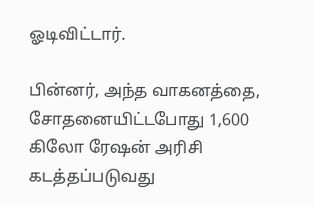ஓடிவிட்டார்.

பின்னர், அந்த வாகனத்தை, சோதனையிட்டபோது 1,600 கிலோ ரேஷன் அரிசி கடத்தப்படுவது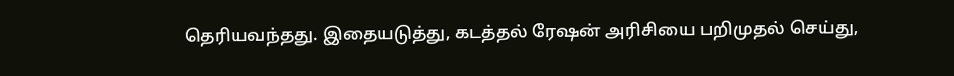தெரியவந்தது. இதையடுத்து, கடத்தல் ரேஷன் அரிசியை பறிமுதல் செய்து,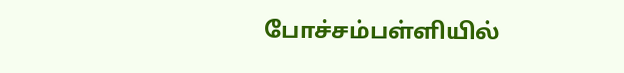போச்சம்பள்ளியில்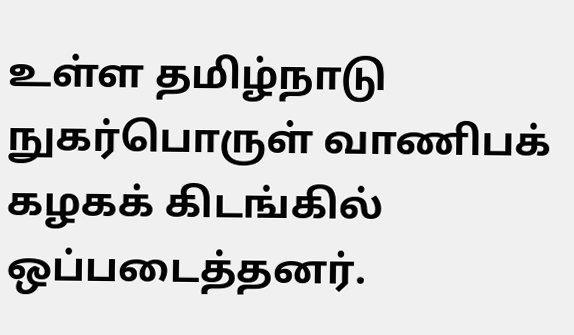உள்ள தமிழ்நாடு நுகர்பொருள் வாணிபக் கழகக் கிடங்கில் ஒப்படைத்தனர்.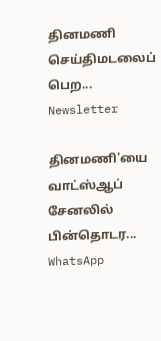தினமணி செய்திமடலைப் பெற... Newsletter

தினமணி'யை வாட்ஸ்ஆப் சேனலில் பின்தொடர... WhatsApp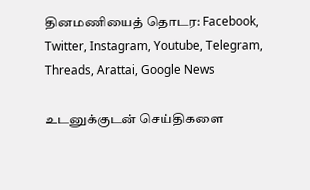தினமணியைத் தொடர: Facebook, Twitter, Instagram, Youtube, Telegram, Threads, Arattai, Google News

உடனுக்குடன் செய்திகளை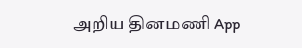அறிய தினமணி App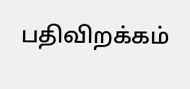பதிவிறக்கம்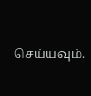செய்யவும்.